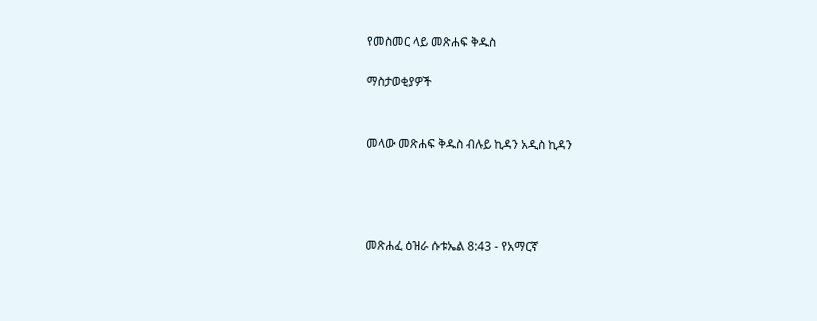የመስመር ላይ መጽሐፍ ቅዱስ

ማስታወቂያዎች


መላው መጽሐፍ ቅዱስ ብሉይ ኪዳን አዲስ ኪዳን




መጽሐፈ ዕዝራ ሱቱኤል 8:43 - የአማርኛ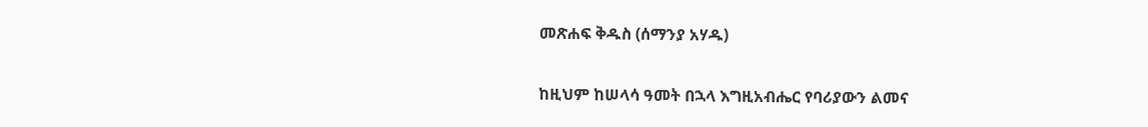መጽሐፍ ቅዱስ (ሰማንያ አሃዱ)

ከዚህም ከሠላሳ ዓመት በኋላ እግዚአብሔር የባሪያውን ልመና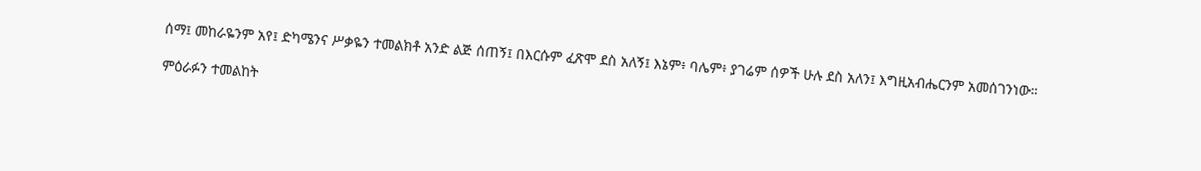ሰማ፤ መከራዬንም አየ፤ ድካሜንና ሥቃዬን ተመልክቶ አንድ ልጅ ሰጠኝ፤ በእርሱም ፈጽሞ ደስ አለኝ፤ እኔም፥ ባሌም፥ ያገሬም ሰዎች ሁሉ ደስ አለን፤ እግዚአብሔርንም አመሰገንነው።

ምዕራፉን ተመልከት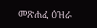መጽሐፈ ዕዝራ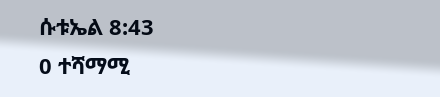ሱቱኤል 8:43
0 ተሻማሚ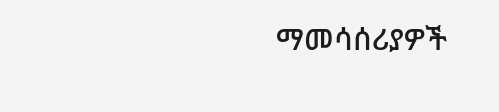ማመሳሰሪያዎች